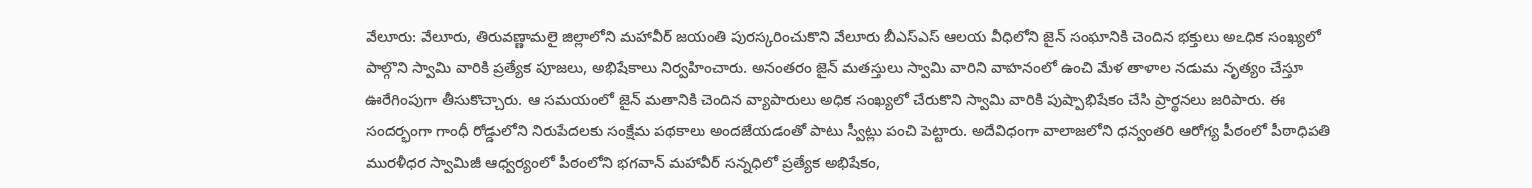వేలూరు: వేలూరు, తిరువణ్ణామలై జిల్లాలోని మహావీర్ జయంతి పురస్కరించుకొని వేలూరు బీఎస్ఎస్ ఆలయ వీధిలోని జైన్ సంఘానికి చెందిన భక్తులు అఽధిక సంఖ్యలో పాల్గొని స్వామి వారికి ప్రత్యేక పూజలు, అభిషేకాలు నిర్వహించారు. అనంతరం జైన్ మతస్తులు స్వామి వారిని వాహనంలో ఉంచి మేళ తాళాల నడుమ నృత్యం చేస్తూ ఊరేగింపుగా తీసుకొచ్చారు. ఆ సమయంలో జైన్ మతానికి చెందిన వ్యాపారులు అధిక సంఖ్యలో చేరుకొని స్వామి వారికి పుష్పాభిషేకం చేసి ప్రార్థనలు జరిపారు. ఈ సందర్భంగా గాంధీ రోడ్డులోని నిరుపేదలకు సంక్షేమ పథకాలు అందజేయడంతో పాటు స్వీట్లు పంచి పెట్టారు. అదేవిధంగా వాలాజలోని ధన్వంతరి ఆరోగ్య పీఠంలో పీఠాధిపతి మురళీధర స్వామిజీ ఆధ్వర్యంలో పీఠంలోని భగవాన్ మహావీర్ సన్నధిలో ప్రత్యేక అభిషేకం,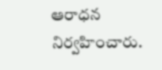ఆరాధన నిర్వహించారు.